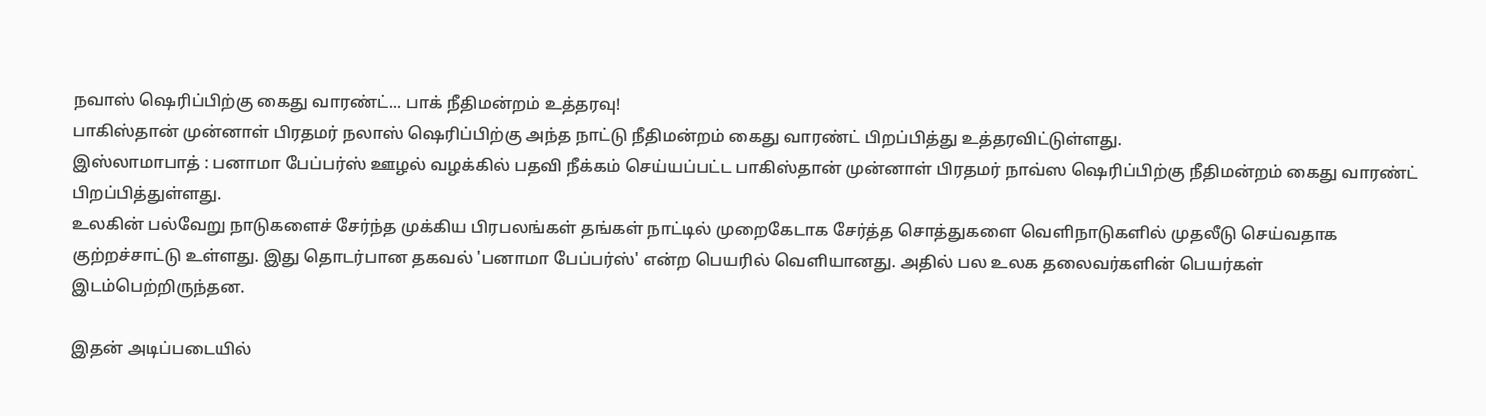நவாஸ் ஷெரிப்பிற்கு கைது வாரண்ட்... பாக் நீதிமன்றம் உத்தரவு!
பாகிஸ்தான் முன்னாள் பிரதமர் நலாஸ் ஷெரிப்பிற்கு அந்த நாட்டு நீதிமன்றம் கைது வாரண்ட் பிறப்பித்து உத்தரவிட்டுள்ளது.
இஸ்லாமாபாத் : பனாமா பேப்பர்ஸ் ஊழல் வழக்கில் பதவி நீக்கம் செய்யப்பட்ட பாகிஸ்தான் முன்னாள் பிரதமர் நாவ்ஸ ஷெரிப்பிற்கு நீதிமன்றம் கைது வாரண்ட் பிறப்பித்துள்ளது.
உலகின் பல்வேறு நாடுகளைச் சேர்ந்த முக்கிய பிரபலங்கள் தங்கள் நாட்டில் முறைகேடாக சேர்த்த சொத்துகளை வெளிநாடுகளில் முதலீடு செய்வதாக குற்றச்சாட்டு உள்ளது. இது தொடர்பான தகவல் 'பனாமா பேப்பர்ஸ்' என்ற பெயரில் வெளியானது. அதில் பல உலக தலைவர்களின் பெயர்கள் இடம்பெற்றிருந்தன.

இதன் அடிப்படையில்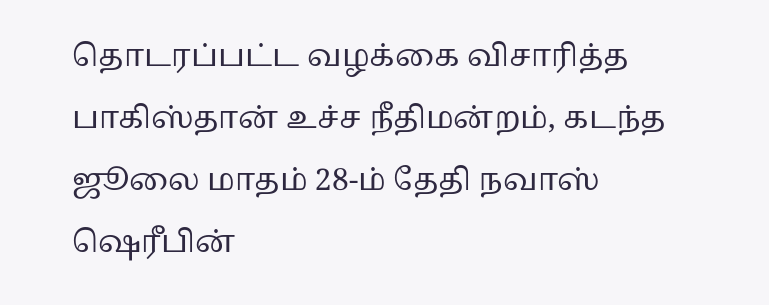தொடரப்பட்ட வழக்கை விசாரித்த பாகிஸ்தான் உச்ச நீதிமன்றம், கடந்த ஜூலை மாதம் 28-ம் தேதி நவாஸ் ஷெரீபின்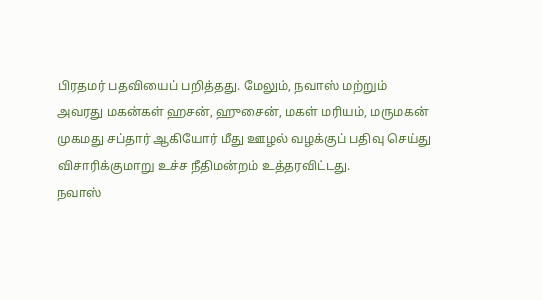பிரதமர் பதவியைப் பறித்தது. மேலும், நவாஸ் மற்றும் அவரது மகன்கள் ஹசன், ஹுசைன், மகள் மரியம், மருமகன் முகமது சப்தார் ஆகியோர் மீது ஊழல் வழக்குப் பதிவு செய்து விசாரிக்குமாறு உச்ச நீதிமன்றம் உத்தரவிட்டது.
நவாஸ்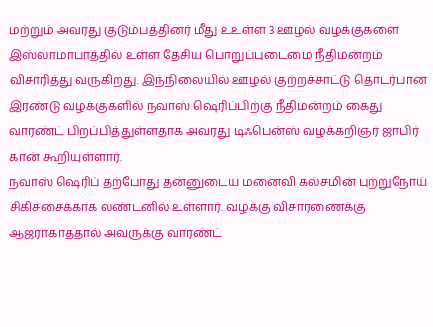மற்றும் அவரது குடும்பத்தினர் மீது உஉள்ள 3 ஊழல் வழக்குகளை இஸ்லாமாபாத்தில் உள்ள தேசிய பொறுப்புடைமை நீதிமன்றம் விசாரித்து வருகிறது. இந்நிலையில் ஊழல் குற்றச்சாட்டு தொடர்பான இரண்டு வழக்குகளில் நவாஸ் ஷெரிப்பிற்கு நீதிமன்றம் கைது வாரண்ட் பிறப்பித்துள்ளதாக அவரது டிஃபென்ஸ் வழக்கறிஞர் ஜாபிர் கான் கூறியுள்ளார்.
நவாஸ் ஷெரிப் தற்போது தன்னுடைய மனைவி கல்சமின் புற்றுநோய் சிகிச்சைக்காக லண்டனில் உள்ளார். வழக்கு விசாரணைக்கு ஆஜராகாததால் அவருக்கு வாரண்ட்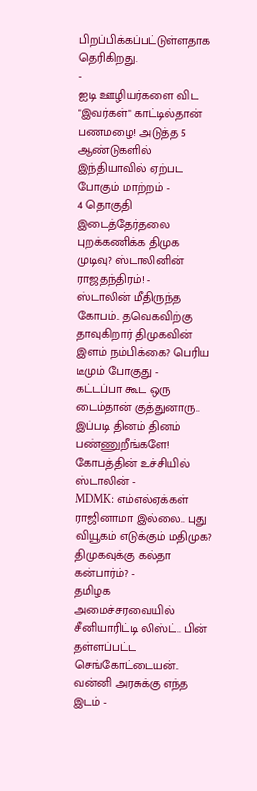பிறப்பிக்கப்பட்டுள்ளதாக தெரிகிறது.
-
ஐடி ஊழியர்களை விட "இவர்கள்" காட்டில்தான் பணமழை! அடுத்த 5 ஆண்டுகளில் இந்தியாவில் ஏற்பட போகும் மாற்றம் -
4 தொகுதி இடைத்தேர்தலை புறக்கணிக்க திமுக முடிவு? ஸ்டாலினின் ராஜதந்திரம்! -
ஸ்டாலின் மீதிருந்த கோபம்.. தவெகவிற்கு தாவுகிறார் திமுகவின் இளம் நம்பிக்கை? பெரிய டீமும் போகுது -
கட்டப்பா கூட ஒரு டைம்தான் குத்துனாரு.. இப்படி தினம் தினம் பண்ணுறீங்களே! கோபத்தின் உச்சியில் ஸ்டாலின் -
MDMK: எம்எல்ஏக்கள் ராஜினாமா இல்லை.. புது வியூகம் எடுக்கும் மதிமுக? திமுகவுக்கு கல்தா கன்பார்ம்? -
தமிழக அமைச்சரவையில் சீனியாரிட்டி லிஸ்ட்.. பின் தள்ளப்பட்ட செங்கோட்டையன்.. வன்னி அரசுக்கு எந்த இடம் -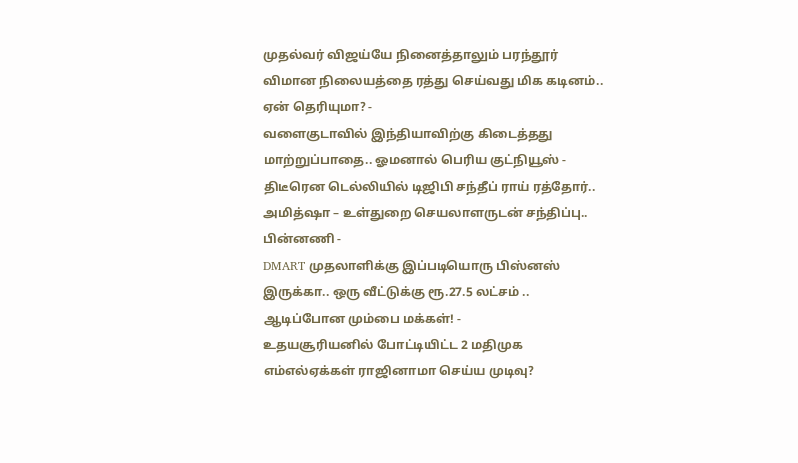முதல்வர் விஜய்யே நினைத்தாலும் பரந்தூர் விமான நிலையத்தை ரத்து செய்வது மிக கடினம்.. ஏன் தெரியுமா? -
வளைகுடாவில் இந்தியாவிற்கு கிடைத்தது மாற்றுப்பாதை.. ஓமனால் பெரிய குட்நியூஸ் -
திடீரென டெல்லியில் டிஜிபி சந்தீப் ராய் ரத்தோர்.. அமித்ஷா – உள்துறை செயலாளருடன் சந்திப்பு.. பின்னணி -
DMART முதலாளிக்கு இப்படியொரு பிஸ்னஸ் இருக்கா.. ஒரு வீட்டுக்கு ரூ.27.5 லட்சம் .. ஆடிப்போன மும்பை மக்கள்! -
உதயசூரியனில் போட்டியிட்ட 2 மதிமுக எம்எல்ஏக்கள் ராஜினாமா செய்ய முடிவு?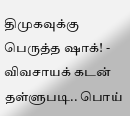திமுகவுக்கு பெருத்த ஷாக்! -
விவசாயக் கடன் தள்ளுபடி.. பொய்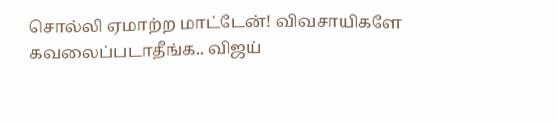சொல்லி ஏமாற்ற மாட்டேன்! விவசாயிகளே கவலைப்படாதீங்க.. விஜய்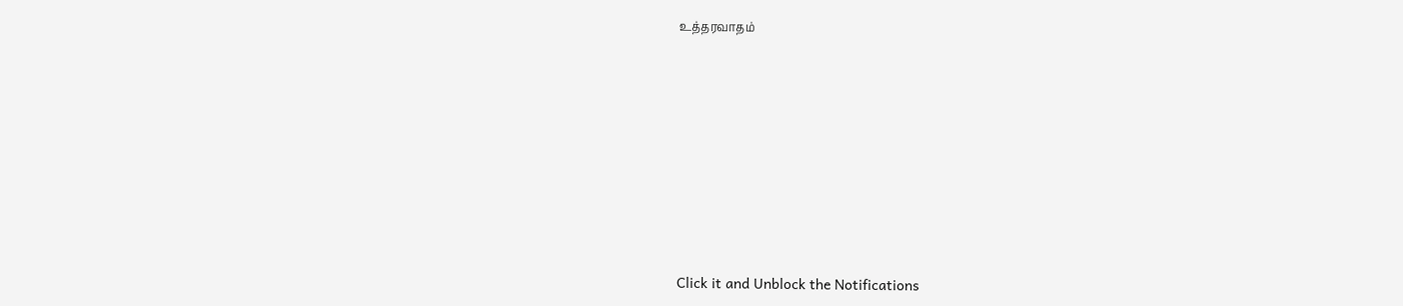உத்தரவாதம்












Click it and Unblock the Notifications